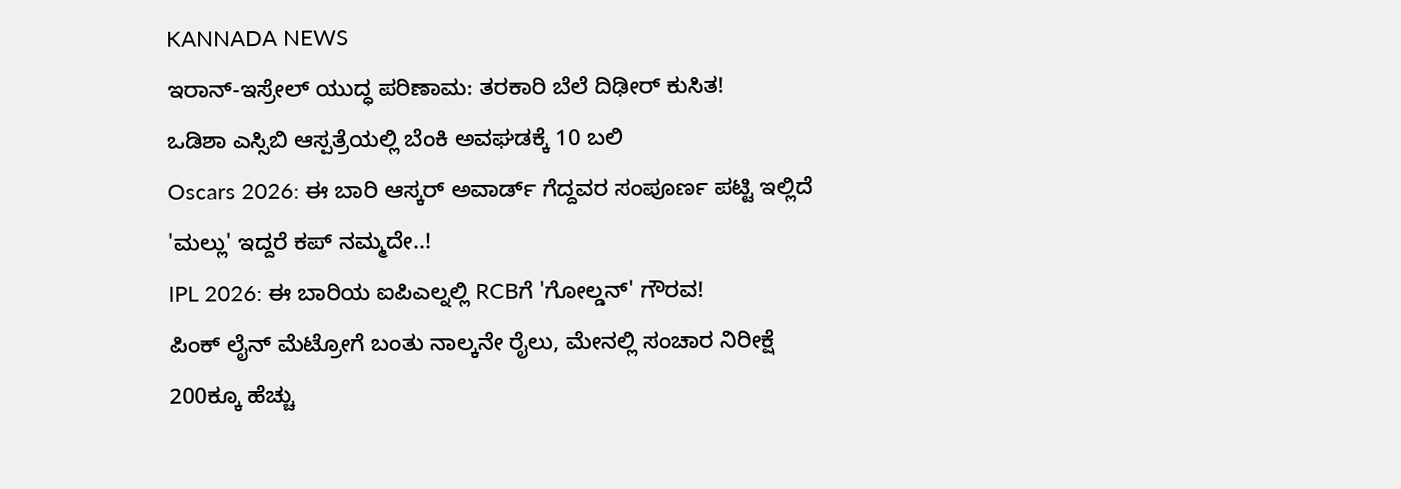KANNADA NEWS
ಇರಾನ್-ಇಸ್ರೇಲ್ ಯುದ್ಧ ಪರಿಣಾಮ: ತರಕಾರಿ ಬೆಲೆ ದಿಢೀರ್ ಕುಸಿತ!
ಒಡಿಶಾ ಎಸ್ಸಿಬಿ ಆಸ್ಪತ್ರೆಯಲ್ಲಿ ಬೆಂಕಿ ಅವಘಡಕ್ಕೆ 10 ಬಲಿ
Oscars 2026: ಈ ಬಾರಿ ಆಸ್ಕರ್ ಅವಾರ್ಡ್ ಗೆದ್ದವರ ಸಂಪೂರ್ಣ ಪಟ್ಟಿ ಇಲ್ಲಿದೆ
'ಮಲ್ಲು' ಇದ್ದರೆ ಕಪ್ ನಮ್ಮದೇ..!
IPL 2026: ಈ ಬಾರಿಯ ಐಪಿಎಲ್ನಲ್ಲಿ RCBಗೆ 'ಗೋಲ್ಡನ್' ಗೌರವ!
ಪಿಂಕ್ ಲೈನ್ ಮೆಟ್ರೋಗೆ ಬಂತು ನಾಲ್ಕನೇ ರೈಲು, ಮೇನಲ್ಲಿ ಸಂಚಾರ ನಿರೀಕ್ಷೆ
200ಕ್ಕೂ ಹೆಚ್ಚು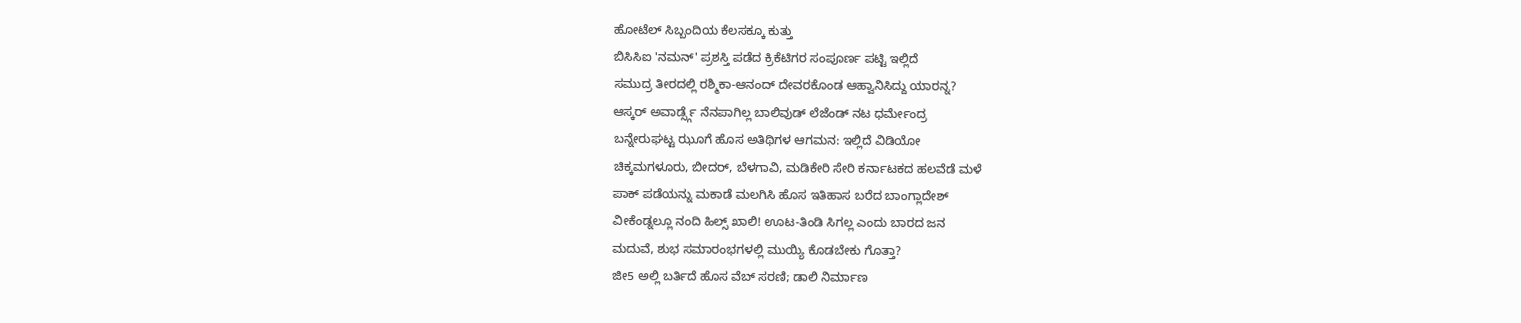ಹೋಟೆಲ್ ಸಿಬ್ಬಂದಿಯ ಕೆಲಸಕ್ಕೂ ಕುತ್ತು
ಬಿಸಿಸಿಐ 'ನಮನ್' ಪ್ರಶಸ್ತಿ ಪಡೆದ ಕ್ರಿಕೆಟಿಗರ ಸಂಪೂರ್ಣ ಪಟ್ಟಿ ಇಲ್ಲಿದೆ
ಸಮುದ್ರ ತೀರದಲ್ಲಿ ರಶ್ಮಿಕಾ-ಆನಂದ್ ದೇವರಕೊಂಡ ಆಹ್ವಾನಿಸಿದ್ದು ಯಾರನ್ನ?
ಆಸ್ಕರ್ ಅವಾರ್ಡ್ಸ್ಗೆ ನೆನಪಾಗಿಲ್ಲ ಬಾಲಿವುಡ್ ಲೆಜೆಂಡ್ ನಟ ಧರ್ಮೇಂದ್ರ
ಬನ್ನೇರುಘಟ್ಟ ಝೂಗೆ ಹೊಸ ಅತಿಥಿಗಳ ಆಗಮನ: ಇಲ್ಲಿದೆ ವಿಡಿಯೋ
ಚಿಕ್ಕಮಗಳೂರು, ಬೀದರ್, ಬೆಳಗಾವಿ, ಮಡಿಕೇರಿ ಸೇರಿ ಕರ್ನಾಟಕದ ಹಲವೆಡೆ ಮಳೆ
ಪಾಕ್ ಪಡೆಯನ್ನು ಮಕಾಡೆ ಮಲಗಿಸಿ ಹೊಸ ಇತಿಹಾಸ ಬರೆದ ಬಾಂಗ್ಲಾದೇಶ್
ವೀಕೆಂಡ್ನಲ್ಲೂ ನಂದಿ ಹಿಲ್ಸ್ ಖಾಲಿ! ಊಟ-ತಿಂಡಿ ಸಿಗಲ್ಲ ಎಂದು ಬಾರದ ಜನ
ಮದುವೆ, ಶುಭ ಸಮಾರಂಭಗಳಲ್ಲಿ ಮುಯ್ಯಿ ಕೊಡಬೇಕು ಗೊತ್ತಾ?
ಜೀ5 ಅಲ್ಲಿ ಬರ್ತಿದೆ ಹೊಸ ವೆಬ್ ಸರಣಿ; ಡಾಲಿ ನಿರ್ಮಾಣ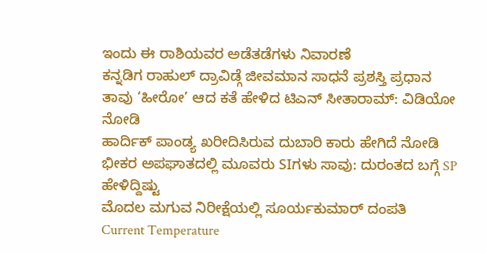ಇಂದು ಈ ರಾಶಿಯವರ ಅಡೆತಡೆಗಳು ನಿವಾರಣೆ
ಕನ್ನಡಿಗ ರಾಹುಲ್ ದ್ರಾವಿಡ್ಗೆ ಜೀವಮಾನ ಸಾಧನೆ ಪ್ರಶಸ್ತಿ ಪ್ರಧಾನ
ತಾವು ‘ಹೀರೋ’ ಆದ ಕತೆ ಹೇಳಿದ ಟಿಎನ್ ಸೀತಾರಾಮ್: ವಿಡಿಯೋ ನೋಡಿ
ಹಾರ್ದಿಕ್ ಪಾಂಡ್ಯ ಖರೀದಿಸಿರುವ ದುಬಾರಿ ಕಾರು ಹೇಗಿದೆ ನೋಡಿ
ಭೀಕರ ಅಪಘಾತದಲ್ಲಿ ಮೂವರು SIಗಳು ಸಾವು: ದುರಂತದ ಬಗ್ಗೆ SP ಹೇಳಿದ್ದಿಷ್ಟು
ಮೊದಲ ಮಗುವ ನಿರೀಕ್ಷೆಯಲ್ಲಿ ಸೂರ್ಯಕುಮಾರ್ ದಂಪತಿ
Current Temperature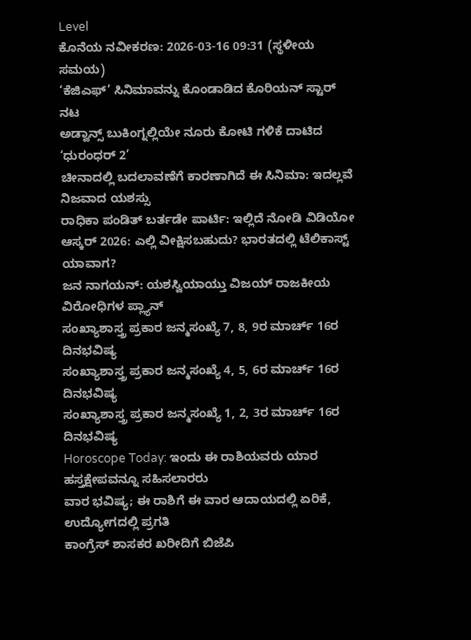Level
ಕೊನೆಯ ನವೀಕರಣ: 2026-03-16 09:31 (ಸ್ಥಳೀಯ ಸಮಯ)
‘ಕೆಜಿಎಫ್’ ಸಿನಿಮಾವನ್ನು ಕೊಂಡಾಡಿದ ಕೊರಿಯನ್ ಸ್ಟಾರ್ ನಟ
ಅಡ್ವಾನ್ಸ್ ಬುಕಿಂಗ್ನಲ್ಲಿಯೇ ನೂರು ಕೋಟಿ ಗಳಿಕೆ ದಾಟಿದ ‘ಧುರಂಧರ್ 2’
ಚೀನಾದಲ್ಲಿ ಬದಲಾವಣೆಗೆ ಕಾರಣಾಗಿದೆ ಈ ಸಿನಿಮಾ: ಇದಲ್ಲವೆ ನಿಜವಾದ ಯಶಸ್ಸು
ರಾಧಿಕಾ ಪಂಡಿತ್ ಬರ್ತಡೇ ಪಾರ್ಟಿ: ಇಲ್ಲಿದೆ ನೋಡಿ ವಿಡಿಯೋ
ಆಸ್ಕರ್ 2026: ಎಲ್ಲಿ ವೀಕ್ಷಿಸಬಹುದು? ಭಾರತದಲ್ಲಿ ಟೆಲಿಕಾಸ್ಟ್ ಯಾವಾಗ?
ಜನ ನಾಗಯನ್: ಯಶಸ್ವಿಯಾಯ್ತು ವಿಜಯ್ ರಾಜಕೀಯ ವಿರೋಧಿಗಳ ಪ್ಲ್ಯಾನ್
ಸಂಖ್ಯಾಶಾಸ್ತ್ರ ಪ್ರಕಾರ ಜನ್ಮಸಂಖ್ಯೆ 7, 8, 9ರ ಮಾರ್ಚ್ 16ರ ದಿನಭವಿಷ್ಯ
ಸಂಖ್ಯಾಶಾಸ್ತ್ರ ಪ್ರಕಾರ ಜನ್ಮಸಂಖ್ಯೆ 4, 5, 6ರ ಮಾರ್ಚ್ 16ರ ದಿನಭವಿಷ್ಯ
ಸಂಖ್ಯಾಶಾಸ್ತ್ರ ಪ್ರಕಾರ ಜನ್ಮಸಂಖ್ಯೆ 1, 2, 3ರ ಮಾರ್ಚ್ 16ರ ದಿನಭವಿಷ್ಯ
Horoscope Today: ಇಂದು ಈ ರಾಶಿಯವರು ಯಾರ ಹಸ್ತಕ್ಷೇಪವನ್ನೂ ಸಹಿಸಲಾರರು
ವಾರ ಭವಿಷ್ಯ; ಈ ರಾಶಿಗೆ ಈ ವಾರ ಆದಾಯದಲ್ಲಿ ಏರಿಕೆ, ಉದ್ಯೋಗದಲ್ಲಿ ಪ್ರಗತಿ
ಕಾಂಗ್ರೆಸ್ ಶಾಸಕರ ಖರೀದಿಗೆ ಬಿಜೆಪಿ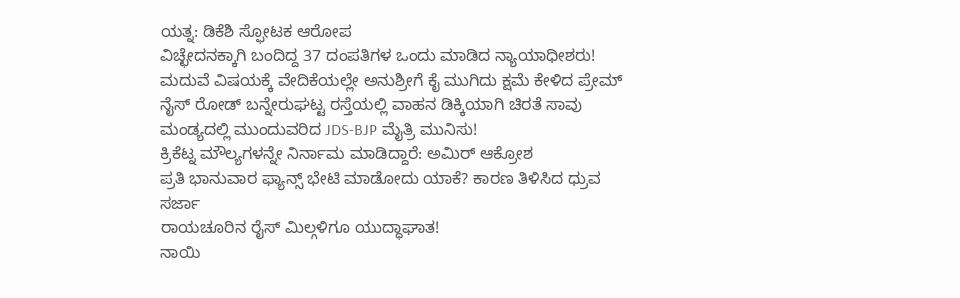ಯತ್ನ: ಡಿಕೆಶಿ ಸ್ಫೋಟಕ ಆರೋಪ
ವಿಚ್ಛೇದನಕ್ಕಾಗಿ ಬಂದಿದ್ದ 37 ದಂಪತಿಗಳ ಒಂದು ಮಾಡಿದ ನ್ಯಾಯಾಧೀಶರು!
ಮದುವೆ ವಿಷಯಕ್ಕೆ ವೇದಿಕೆಯಲ್ಲೇ ಅನುಶ್ರೀಗೆ ಕೈ ಮುಗಿದು ಕ್ಷಮೆ ಕೇಳಿದ ಪ್ರೇಮ್
ನೈಸ್ ರೋಡ್ ಬನ್ನೇರುಘಟ್ಟ ರಸ್ತೆಯಲ್ಲಿ ವಾಹನ ಡಿಕ್ಕಿಯಾಗಿ ಚಿರತೆ ಸಾವು
ಮಂಡ್ಯದಲ್ಲಿ ಮುಂದುವರಿದ JDS-BJP ಮೈತ್ರಿ ಮುನಿಸು!
ಕ್ರಿಕೆಟ್ನ ಮೌಲ್ಯಗಳನ್ನೇ ನಿರ್ನಾಮ ಮಾಡಿದ್ದಾರೆ: ಅಮಿರ್ ಆಕ್ರೋಶ
ಪ್ರತಿ ಭಾನುವಾರ ಫ್ಯಾನ್ಸ್ ಭೇಟಿ ಮಾಡೋದು ಯಾಕೆ? ಕಾರಣ ತಿಳಿಸಿದ ಧ್ರುವ ಸರ್ಜಾ
ರಾಯಚೂರಿನ ರೈಸ್ ಮಿಲ್ಗಳಿಗೂ ಯುದ್ಧಾಘಾತ!
ನಾಯಿ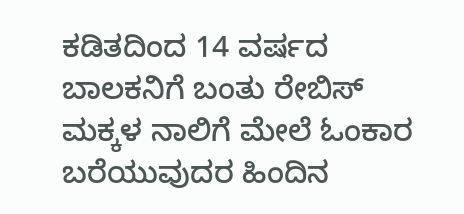ಕಡಿತದಿಂದ 14 ವರ್ಷದ ಬಾಲಕನಿಗೆ ಬಂತು ರೇಬಿಸ್
ಮಕ್ಕಳ ನಾಲಿಗೆ ಮೇಲೆ ಓಂಕಾರ ಬರೆಯುವುದರ ಹಿಂದಿನ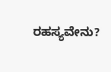ರಹಸ್ಯವೇನು?